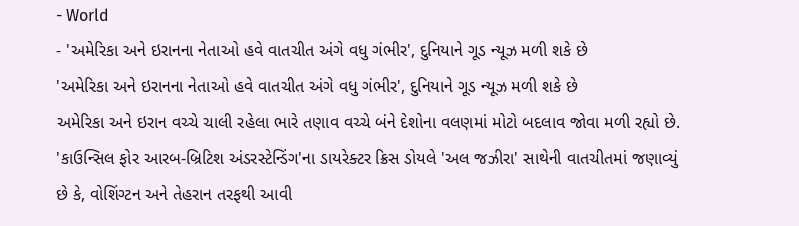- World
- 'અમેરિકા અને ઇરાનના નેતાઓ હવે વાતચીત અંગે વધુ ગંભીર', દુનિયાને ગૂડ ન્યૂઝ મળી શકે છે
'અમેરિકા અને ઇરાનના નેતાઓ હવે વાતચીત અંગે વધુ ગંભીર', દુનિયાને ગૂડ ન્યૂઝ મળી શકે છે
અમેરિકા અને ઇરાન વચ્ચે ચાલી રહેલા ભારે તણાવ વચ્ચે બંને દેશોના વલણમાં મોટો બદલાવ જોવા મળી રહ્યો છે. 'કાઉન્સિલ ફોર આરબ-બ્રિટિશ અંડરસ્ટેન્ડિંગ'ના ડાયરેક્ટર ક્રિસ ડોયલે 'અલ જઝીરા' સાથેની વાતચીતમાં જણાવ્યું છે કે, વોશિંગ્ટન અને તેહરાન તરફથી આવી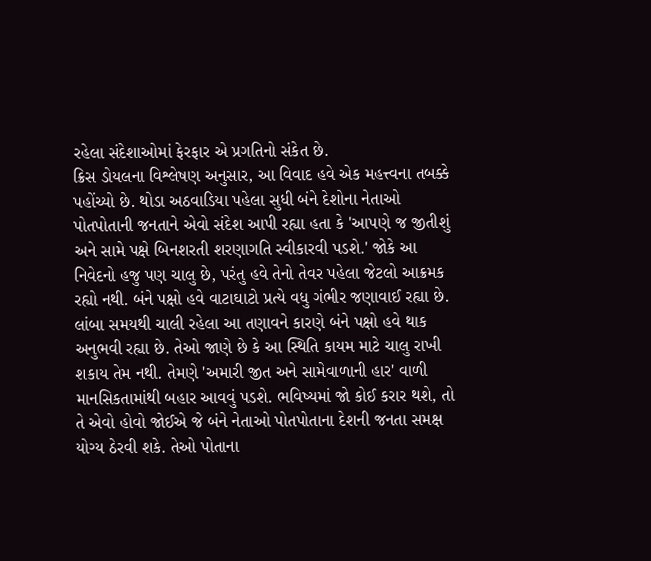રહેલા સંદેશાઓમાં ફેરફાર એ પ્રગતિનો સંકેત છે.
ક્રિસ ડોયલના વિશ્લેષણ અનુસાર, આ વિવાદ હવે એક મહત્ત્વના તબક્કે પહોંચ્યો છે. થોડા અઠવાડિયા પહેલા સુધી બંને દેશોના નેતાઓ પોતપોતાની જનતાને એવો સંદેશ આપી રહ્યા હતા કે 'આપણે જ જીતીશું અને સામે પક્ષે બિનશરતી શરણાગતિ સ્વીકારવી પડશે.' જોકે આ નિવેદનો હજુ પણ ચાલુ છે, પરંતુ હવે તેનો તેવર પહેલા જેટલો આક્રમક રહ્યો નથી. બંને પક્ષો હવે વાટાઘાટો પ્રત્યે વધુ ગંભીર જણાવાઈ રહ્યા છે.
લાંબા સમયથી ચાલી રહેલા આ તણાવને કારણે બંને પક્ષો હવે થાક અનુભવી રહ્યા છે. તેઓ જાણે છે કે આ સ્થિતિ કાયમ માટે ચાલુ રાખી શકાય તેમ નથી. તેમણે 'અમારી જીત અને સામેવાળાની હાર' વાળી માનસિકતામાંથી બહાર આવવું પડશે. ભવિષ્યમાં જો કોઈ કરાર થશે, તો તે એવો હોવો જોઈએ જે બંને નેતાઓ પોતપોતાના દેશની જનતા સમક્ષ યોગ્ય ઠેરવી શકે. તેઓ પોતાના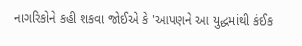નાગરિકોને કહી શકવા જોઈએ કે 'આપણને આ યુદ્ધમાંથી કંઈક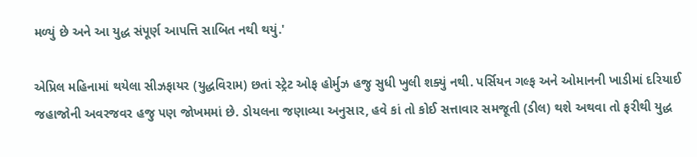મળ્યું છે અને આ યુદ્ધ સંપૂર્ણ આપત્તિ સાબિત નથી થયું.'

એપ્રિલ મહિનામાં થયેલા સીઝફાયર (યુદ્ધવિરામ) છતાં સ્ટ્રેટ ઓફ હોર્મુઝ હજુ સુધી ખુલી શક્યું નથી. પર્સિયન ગલ્ફ અને ઓમાનની ખાડીમાં દરિયાઈ જહાજોની અવરજવર હજુ પણ જોખમમાં છે. ડોયલના જણાવ્યા અનુસાર, હવે કાં તો કોઈ સત્તાવાર સમજૂતી (ડીલ) થશે અથવા તો ફરીથી યુદ્ધ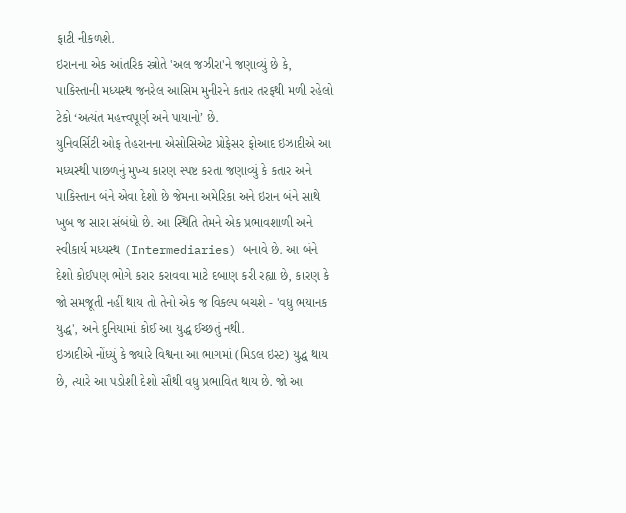ફાટી નીકળશે.
ઇરાનના એક આંતરિક સ્ત્રોતે 'અલ જઝીરા'ને જણાવ્યું છે કે, પાકિસ્તાની મધ્યસ્થ જનરેલ આસિમ મુનીરને કતાર તરફથી મળી રહેલો ટેકો ‘અત્યંત મહત્ત્વપૂર્ણ અને પાયાનો’ છે.
યુનિવર્સિટી ઓફ તેહરાનના એસોસિએટ પ્રોફેસર ફોઆદ ઇઝાદીએ આ મધ્યસ્થી પાછળનું મુખ્ય કારણ સ્પષ્ટ કરતા જણાવ્યું કે કતાર અને પાકિસ્તાન બંને એવા દેશો છે જેમના અમેરિકા અને ઇરાન બંને સાથે ખુબ જ સારા સંબંધો છે. આ સ્થિતિ તેમને એક પ્રભાવશાળી અને સ્વીકાર્ય મધ્યસ્થ (Intermediaries) બનાવે છે. આ બંને દેશો કોઈપણ ભોગે કરાર કરાવવા માટે દબાણ કરી રહ્યા છે, કારણ કે જો સમજૂતી નહીં થાય તો તેનો એક જ વિકલ્પ બચશે - 'વધુ ભયાનક યુદ્ધ', અને દુનિયામાં કોઈ આ યુદ્ધ ઈચ્છતું નથી.
ઇઝાદીએ નોંધ્યું કે જ્યારે વિશ્વના આ ભાગમાં (મિડલ ઇસ્ટ) યુદ્ધ થાય છે, ત્યારે આ પડોશી દેશો સૌથી વધુ પ્રભાવિત થાય છે. જો આ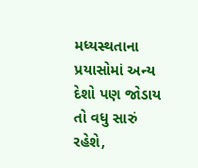મધ્યસ્થતાના પ્રયાસોમાં અન્ય દેશો પણ જોડાય તો વધુ સારું રહેશે,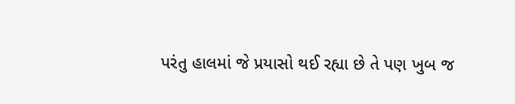પરંતુ હાલમાં જે પ્રયાસો થઈ રહ્યા છે તે પણ ખુબ જ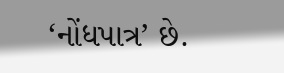‘નોંધપાત્ર’ છે.